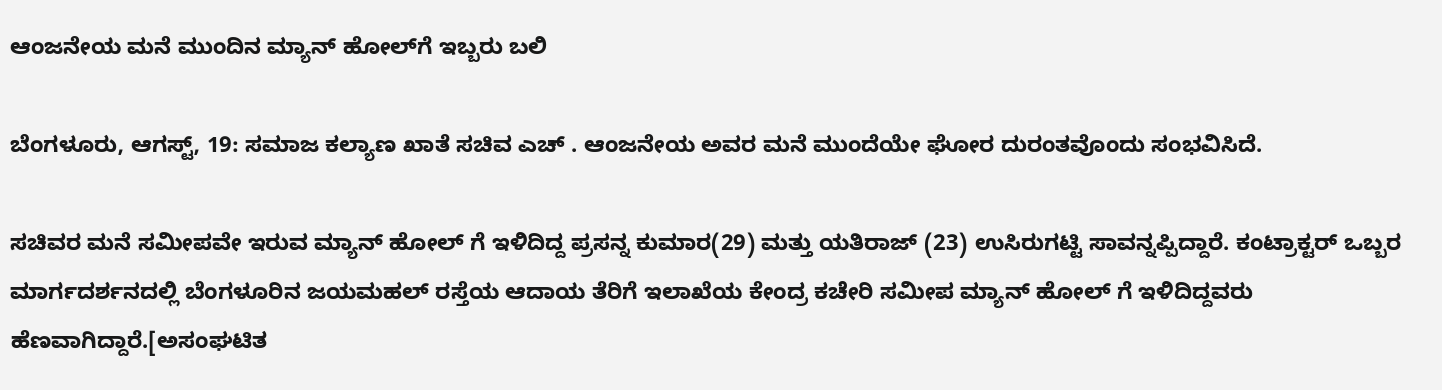ಆಂಜನೇಯ ಮನೆ ಮುಂದಿನ ಮ್ಯಾನ್ ಹೋಲ್‌ಗೆ ಇಬ್ಬರು ಬಲಿ

ಬೆಂಗಳೂರು, ಆಗಸ್ಟ್, 19: ಸಮಾಜ ಕಲ್ಯಾಣ ಖಾತೆ ಸಚಿವ ಎಚ್ . ಆಂಜನೇಯ ಅವರ ಮನೆ ಮುಂದೆಯೇ ಘೋರ ದುರಂತವೊಂದು ಸಂಭವಿಸಿದೆ.

ಸಚಿವರ ಮನೆ ಸಮೀಪವೇ ಇರುವ ಮ್ಯಾನ್ ಹೋಲ್ ಗೆ ಇಳಿದಿದ್ದ ಪ್ರಸನ್ನ ಕುಮಾರ(29) ಮತ್ತು ಯತಿರಾಜ್ (23) ಉಸಿರುಗಟ್ಟಿ ಸಾವನ್ನಪ್ಪಿದ್ದಾರೆ. ಕಂಟ್ರಾಕ್ಟರ್ ಒಬ್ಬರ ಮಾರ್ಗದರ್ಶನದಲ್ಲಿ ಬೆಂಗಳೂರಿನ ಜಯಮಹಲ್ ರಸ್ತೆಯ ಆದಾಯ ತೆರಿಗೆ ಇಲಾಖೆಯ ಕೇಂದ್ರ ಕಚೇರಿ ಸಮೀಪ ಮ್ಯಾನ್ ಹೋಲ್ ಗೆ ಇಳಿದಿದ್ದವರು ಹೆಣವಾಗಿದ್ದಾರೆ.[ಅಸಂಘಟಿತ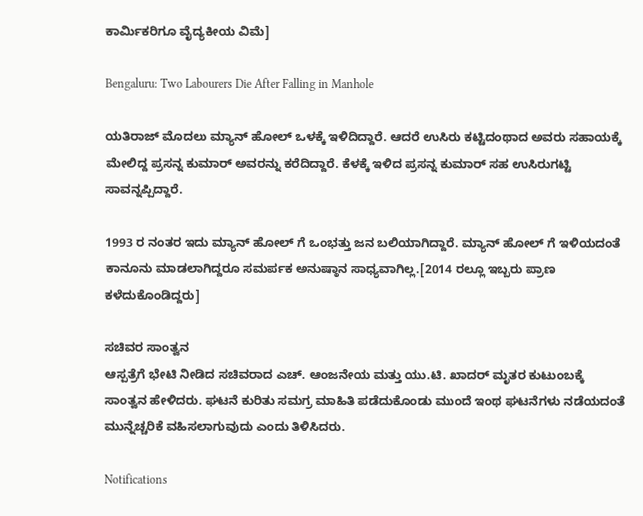ಕಾರ್ಮಿಕರಿಗೂ ವೈದ್ಯಕೀಯ ವಿಮೆ]

Bengaluru: Two Labourers Die After Falling in Manhole

ಯತಿರಾಜ್ ಮೊದಲು ಮ್ಯಾನ್ ಹೋಲ್ ಒಳಕ್ಕೆ ಇಳಿದಿದ್ದಾರೆ. ಆದರೆ ಉಸಿರು ಕಟ್ಟಿದಂಥಾದ ಅವರು ಸಹಾಯಕ್ಕೆ ಮೇಲಿದ್ದ ಪ್ರಸನ್ನ ಕುಮಾರ್ ಅವರನ್ನು ಕರೆದಿದ್ದಾರೆ. ಕೆಳಕ್ಕೆ ಇಳಿದ ಪ್ರಸನ್ನ ಕುಮಾರ್ ಸಹ ಉಸಿರುಗಟ್ಟಿ ಸಾವನ್ನಪ್ಪಿದ್ದಾರೆ.

1993 ರ ನಂತರ ಇದು ಮ್ಯಾನ್ ಹೋಲ್ ಗೆ ಒಂಭತ್ತು ಜನ ಬಲಿಯಾಗಿದ್ದಾರೆ. ಮ್ಯಾನ್ ಹೋಲ್ ಗೆ ಇಳಿಯದಂತೆ ಕಾನೂನು ಮಾಡಲಾಗಿದ್ದರೂ ಸಮರ್ಪಕ ಅನುಷ್ಠಾನ ಸಾಧ್ಯವಾಗಿಲ್ಲ.[2014 ರಲ್ಲೂ ಇಬ್ಬರು ಪ್ರಾಣ ಕಳೆದುಕೊಂಡಿದ್ದರು]

ಸಚಿವರ ಸಾಂತ್ವನ
ಆಸ್ಪತ್ರೆಗೆ ಭೇಟಿ ನೀಡಿದ ಸಚಿವರಾದ ಎಚ್. ಆಂಜನೇಯ ಮತ್ತು ಯು.ಟಿ. ಖಾದರ್ ಮೃತರ ಕುಟುಂಬಕ್ಕೆ ಸಾಂತ್ವನ ಹೇಳಿದರು. ಘಟನೆ ಕುರಿತು ಸಮಗ್ರ ಮಾಹಿತಿ ಪಡೆದುಕೊಂಡು ಮುಂದೆ ಇಂಥ ಘಟನೆಗಳು ನಡೆಯದಂತೆ ಮುನ್ನೆಚ್ಚರಿಕೆ ವಹಿಸಲಾಗುವುದು ಎಂದು ತಿಳಿಸಿದರು.

Notifications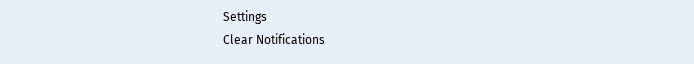Settings
Clear Notifications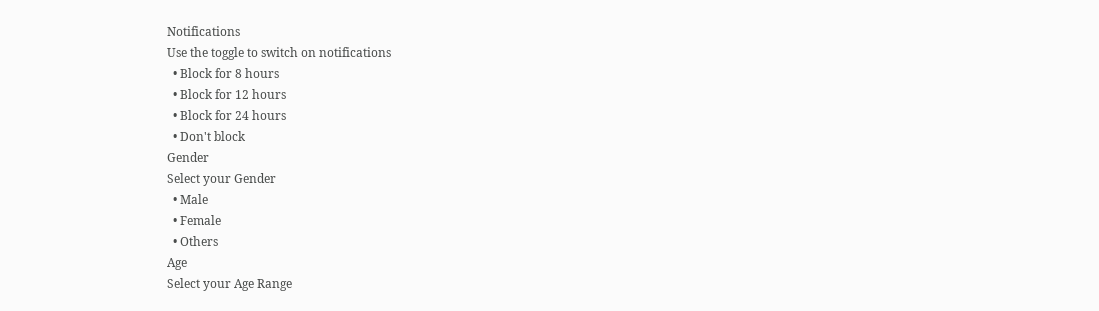Notifications
Use the toggle to switch on notifications
  • Block for 8 hours
  • Block for 12 hours
  • Block for 24 hours
  • Don't block
Gender
Select your Gender
  • Male
  • Female
  • Others
Age
Select your Age Range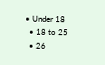• Under 18
  • 18 to 25
  • 26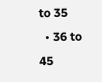to 35
  • 36 to 45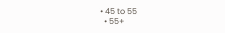• 45 to 55
  • 55+